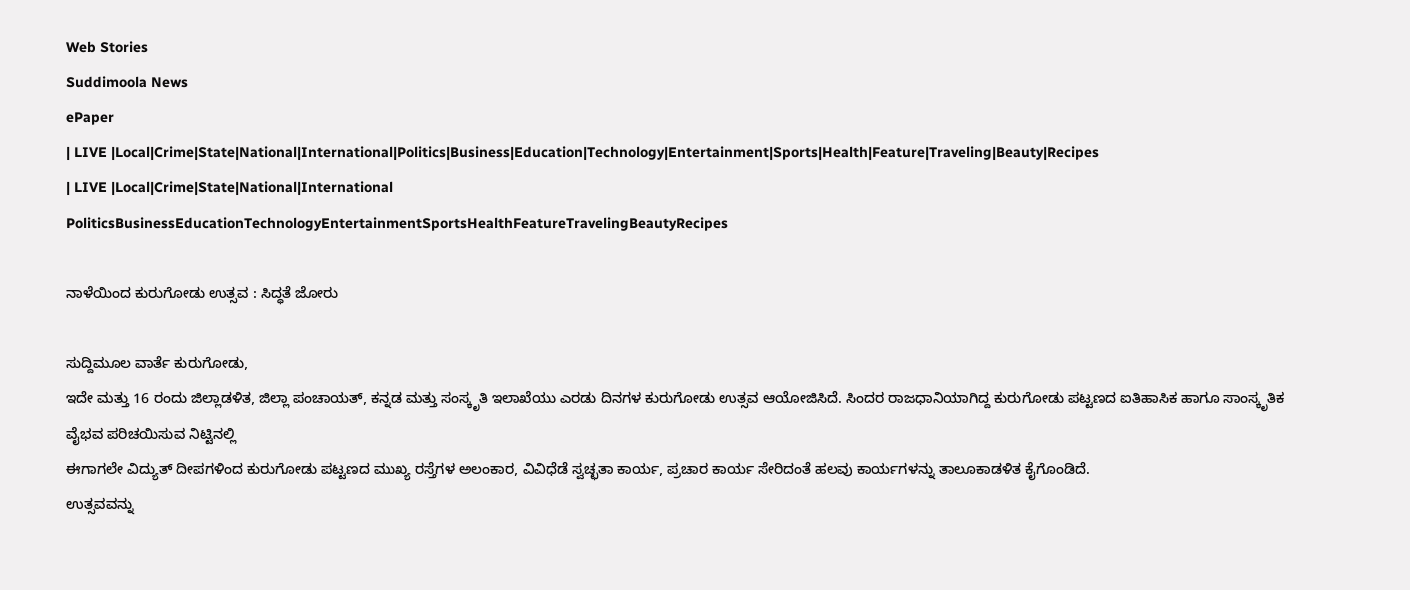Web Stories
Suddimoola News
ePaper
| LIVE |Local|Crime|State|National|International|Politics|Business|Education|Technology|Entertainment|Sports|Health|Feature|Traveling|Beauty|Recipes
| LIVE |Local|Crime|State|National|International
PoliticsBusinessEducationTechnologyEntertainmentSportsHealthFeatureTravelingBeautyRecipes

ನಾಳೆಯಿಂದ ಕುರುಗೋಡು ಉತ್ಸವ : ಸಿದ್ಧತೆ ಜೋರು

ಸುದ್ದಿಮೂಲ ವಾರ್ತೆ ಕುರುಗೋಡು,
ಇದೇ ಮತ್ತು 16 ರಂದು ಜಿಲ್ಲಾಡಳಿತ, ಜಿಲ್ಲಾ ಪಂಚಾಯತ್, ಕನ್ನಡ ಮತ್ತು ಸಂಸ್ಕೃತಿ ಇಲಾಖೆಯು ಎರಡು ದಿನಗಳ ಕುರುಗೋಡು ಉತ್ಸವ ಆಯೋಜಿಸಿದೆ. ಸಿಂದರ ರಾಜಧಾನಿಯಾಗಿದ್ದ ಕುರುಗೋಡು ಪಟ್ಟಣದ ಐತಿಹಾಸಿಕ ಹಾಗೂ ಸಾಂಸ್ಕೃತಿಕ ವೈಭವ ಪರಿಚಯಿಸುವ ನಿಟ್ಟಿನಲ್ಲಿ
ಈಗಾಗಲೇ ವಿದ್ಯುತ್ ದೀಪಗಳಿಂದ ಕುರುಗೋಡು ಪಟ್ಟಣದ ಮುಖ್ಯ ರಸ್ತೆಗಳ ಅಲಂಕಾರ, ವಿವಿಧೆಡೆ ಸ್ವಚ್ಛತಾ ಕಾರ್ಯ, ಪ್ರಚಾರ ಕಾರ್ಯ ಸೇರಿದಂತೆ ಹಲವು ಕಾರ್ಯಗಳನ್ನು ತಾಲೂಕಾಡಳಿತ ಕೈಗೊಂಡಿದೆ.
ಉತ್ಸವವನ್ನು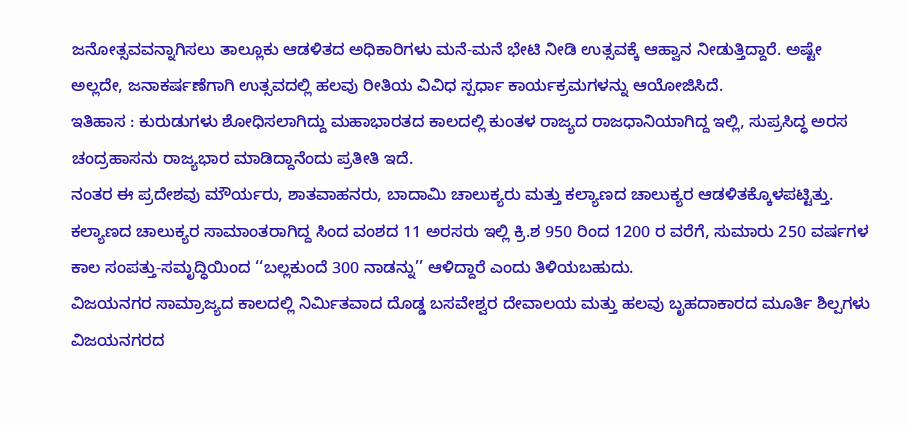ಜನೋತ್ಸವವನ್ನಾಗಿಸಲು ತಾಲ್ಲೂಕು ಆಡಳಿತದ ಅಧಿಕಾರಿಗಳು ಮನೆ-ಮನೆ ಭೇಟಿ ನೀಡಿ ಉತ್ಸವಕ್ಕೆ ಆಹ್ವಾನ ನೀಡುತ್ತಿದ್ದಾರೆ. ಅಷ್ಟೇ ಅಲ್ಲದೇ, ಜನಾಕರ್ಷಣೆಗಾಗಿ ಉತ್ಸವದಲ್ಲಿ ಹಲವು ರೀತಿಯ ವಿವಿಧ ಸ್ಪರ್ಧಾ ಕಾರ್ಯಕ್ರಮಗಳನ್ನು ಆಯೋಜಿಸಿದೆ.
ಇತಿಹಾಸ : ಕುರುಡುಗಳು ಶೋಧಿಸಲಾಗಿದ್ದು ಮಹಾಭಾರತದ ಕಾಲದಲ್ಲಿ ಕುಂತಳ ರಾಜ್ಯದ ರಾಜಧಾನಿಯಾಗಿದ್ದ ಇಲ್ಲಿ, ಸುಪ್ರಸಿದ್ಧ ಅರಸ ಚಂದ್ರಹಾಸನು ರಾಜ್ಯಭಾರ ಮಾಡಿದ್ದಾನೆಂದು ಪ್ರತೀತಿ ಇದೆ.
ನಂತರ ಈ ಪ್ರದೇಶವು ಮೌರ್ಯರು, ಶಾತವಾಹನರು, ಬಾದಾಮಿ ಚಾಲುಕ್ಯರು ಮತ್ತು ಕಲ್ಯಾಣದ ಚಾಲುಕ್ಯರ ಆಡಳಿತಕ್ಕೊಳಪಟ್ಟಿತ್ತು. ಕಲ್ಯಾಣದ ಚಾಲುಕ್ಯರ ಸಾಮಾಂತರಾಗಿದ್ದ ಸಿಂದ ವಂಶದ 11 ಅರಸರು ಇಲ್ಲಿ ಕ್ರಿ.ಶ 950 ರಿಂದ 1200 ರ ವರೆಗೆ, ಸುಮಾರು 250 ವರ್ಷಗಳ ಕಾಲ ಸಂಪತ್ತು-ಸಮೃದ್ಧಿಯಿಂದ ‘‘ಬಲ್ಲಕುಂದೆ 300 ನಾಡನ್ನು’’ ಆಳಿದ್ದಾರೆ ಎಂದು ತಿಳಿಯಬಹುದು.
ವಿಜಯನಗರ ಸಾಮ್ರಾಜ್ಯದ ಕಾಲದಲ್ಲಿ ನಿರ್ಮಿತವಾದ ದೊಡ್ಡ ಬಸವೇಶ್ವರ ದೇವಾಲಯ ಮತ್ತು ಹಲವು ಬೃಹದಾಕಾರದ ಮೂರ್ತಿ ಶಿಲ್ಪಗಳು ವಿಜಯನಗರದ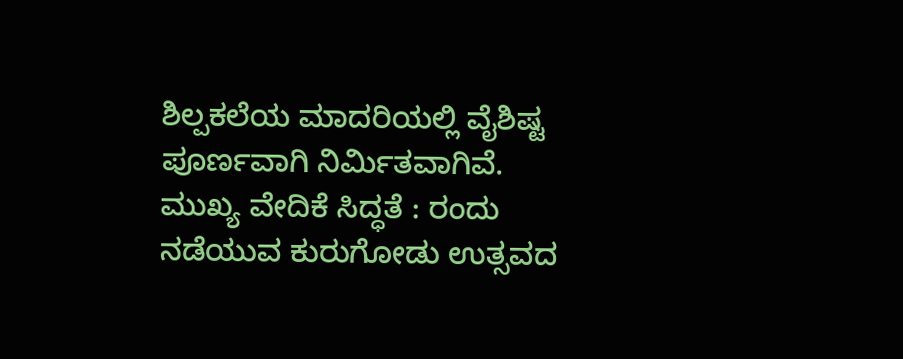ಶಿಲ್ಪಕಲೆಯ ಮಾದರಿಯಲ್ಲಿ ವೈಶಿಷ್ಟ ಪೂರ್ಣವಾಗಿ ನಿರ್ಮಿತವಾಗಿವೆ.
ಮುಖ್ಯ ವೇದಿಕೆ ಸಿದ್ಧತೆ : ರಂದು ನಡೆಯುವ ಕುರುಗೋಡು ಉತ್ಸವದ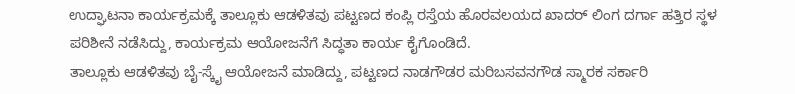ಉದ್ಘಾಟನಾ ಕಾರ್ಯಕ್ರಮಕ್ಕೆ ತಾಲ್ಲೂಕು ಆಡಳಿತವು ಪಟ್ಟಣದ ಕಂಪ್ಲಿ ರಸ್ತೆಯ ಹೊರವಲಯದ ಖಾದರ್ ಲಿಂಗ ದರ್ಗಾ ಹತ್ತಿರ ಸ್ಥಳ ಪರಿಶೀನೆ ನಡೆಸಿದ್ದು, ಕಾರ್ಯಕ್ರಮ ಆಯೋಜನೆಗೆ ಸಿದ್ಧತಾ ಕಾರ್ಯ ಕೈಗೊಂಡಿದೆ.
ತಾಲ್ಲೂಕು ಆಡಳಿತವು ಬೈ-ಸ್ಕೈ ಆಯೋಜನೆ ಮಾಡಿದ್ದು, ಪಟ್ಟಣದ ನಾಡಗೌಡರ ಮರಿಬಸವನಗೌಡ ಸ್ಮಾರಕ ಸರ್ಕಾರಿ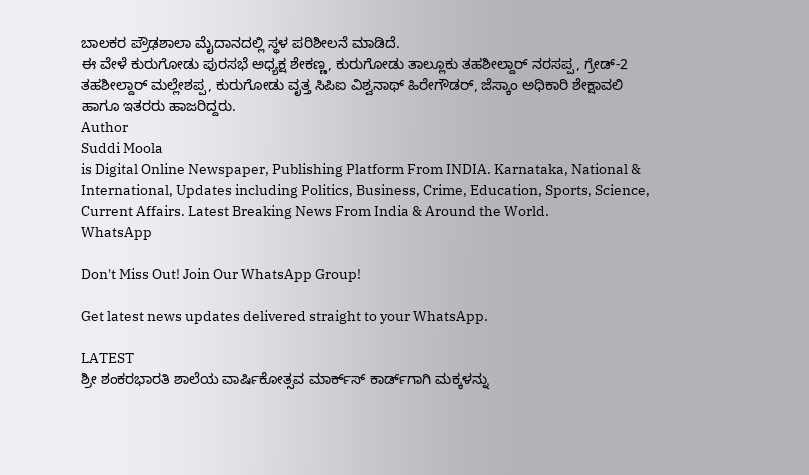ಬಾಲಕರ ಪ್ರೌಢಶಾಲಾ ಮೈದಾನದಲ್ಲಿ ಸ್ಥಳ ಪರಿಶೀಲನೆ ಮಾಡಿದೆ.
ಈ ವೇಳೆ ಕುರುಗೋಡು ಪುರಸಭೆ ಅಧ್ಯಕ್ಷ ಶೇಕಣ್ಣ, ಕುರುಗೋಡು ತಾಲ್ಲೂಕು ತಹಶೀಲ್ದಾರ್ ನರಸಪ್ಪ, ಗ್ರೇಡ್-2 ತಹಶೀಲ್ದಾರ್ ಮಲ್ಲೇಶಪ್ಪ, ಕುರುಗೋಡು ವೃತ್ತ ಸಿಪಿಐ ವಿಶ್ವನಾಥ್ ಹಿರೇಗೌಡರ್, ಜೆಸ್ಕಾಂ ಅಧಿಕಾರಿ ಶೇಕ್ಷಾವಲಿ ಹಾಗೂ ಇತರರು ಹಾಜರಿದ್ದರು.
Author
Suddi Moola
is Digital Online Newspaper, Publishing Platform From INDIA. Karnataka, National & International, Updates including Politics, Business, Crime, Education, Sports, Science, Current Affairs. Latest Breaking News From India & Around the World.
WhatsApp

Don't Miss Out! Join Our WhatsApp Group!

Get latest news updates delivered straight to your WhatsApp.

LATEST
ಶ್ರೀ ಶಂಕರಭಾರತಿ ಶಾಲೆಯ ವಾರ್ಷಿಕೋತ್ಸವ ಮಾರ್ಕ್‌ಸ್‌ ಕಾರ್ಡ್‌ಗಾಗಿ ಮಕ್ಕಳನ್ನು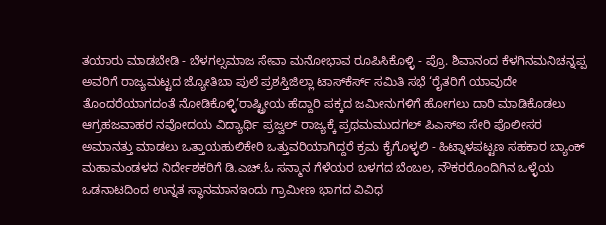ತಯಾರು ಮಾಡಬೇಡಿ - ಬೆಳಗಲ್ಸಮಾಜ ಸೇವಾ ಮನೋಭಾವ ರೂಪಿಸಿಕೊಳ್ಳಿ - ಪ್ರೊ. ಶಿವಾನಂದ ಕೆಳಗಿನಮನಿಚನ್ನಪ್ಪ ಅವರಿಗೆ ರಾಜ್ಯಮಟ್ಟದ ಜ್ಯೋತಿಬಾ ಪುಲೆ ಪ್ರಶಸ್ತಿಜಿಲ್ಲಾ ಟಾಸ್‌‌ಕೆರ್ಸ್ ಸಮಿತಿ ಸಭೆ ‘ರೈತರಿಗೆ ಯಾವುದೇ ತೊಂದರೆಯಾಗದಂತೆ ನೋಡಿಕೊಳ್ಳಿ’ರಾಷ್ಟ್ರೀಯ ಹೆದ್ದಾರಿ ಪಕ್ಕದ ಜಮೀನುಗಳಿಗೆ ಹೋಗಲು ದಾರಿ ಮಾಡಿಕೊಡಲು ಆಗ್ರಹಜವಾಹರ ನವೋದಯ ವಿದ್ಯಾರ್ಥಿ ಪ್ರಜ್ವಲ್ ರಾಜ್ಯಕ್ಕೆ ಪ್ರಥಮಮುದಗಲ್ ಪಿಎಸ್‌ಐ ಸೇರಿ ಪೊಲೀಸರ ಅಮಾನತ್ತು ಮಾಡಲು ಒತ್ತಾಯಹುಲಿಕೇರಿ ಒತ್ತುವರಿಯಾಗಿದ್ದರೆ ಕ್ರಮ ಕೈಗೊಳ್ಳಲಿ - ಹಿಟ್ನಾಳಪಟ್ಟಣ ಸಹಕಾರ ಬ್ಯಾಂಕ್ ಮಹಾಮಂಡಳದ ನಿರ್ದೇಶಕರಿಗೆ ಡಿ.ಎಚ್.ಓ ಸನ್ಮಾನ ಗೆಳೆಯರ ಬಳಗದ ಬೆಂಬಲ, ನೌಕರರೊಂದಿಗಿನ ಒಳ್ಳೆಯ ಒಡನಾಟದಿಂದ ಉನ್ನತ ಸ್ಥಾನಮಾನಇಂದು ಗ್ರಾಮೀಣ ಭಾಗದ ವಿವಿಧ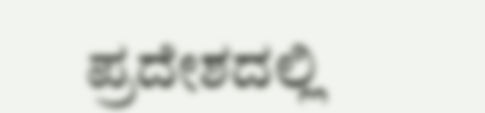ಪ್ರದೇಶದಲ್ಲಿ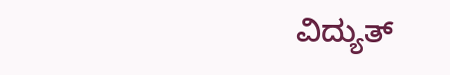ವಿದ್ಯುತ್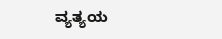ವ್ಯತ್ಯಯ